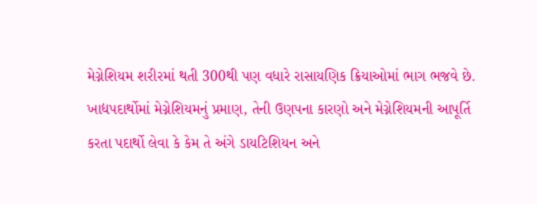મેગ્નેશિયમ શરીરમાં થતી 300થી પણ વધારે રાસાયણિક ક્રિયાઓમાં ભાગ ભજવે છે. ખાદ્યપદાર્થોમાં મેગ્નેશિયમનું પ્રમાણ, તેની ઉણપના કારણો અને મેગ્નેશિયમની આપૂર્તિ કરતા પદાર્થો લેવા કે કેમ તે અંગે ડાયટિશિયન અને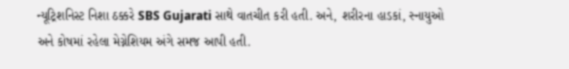ન્યૂટ્રિશનિસ્ટ નિશા ઠક્કરે SBS Gujarati સાથે વાતચીત કરી હતી. અને, શરીરના હાડકાં, સ્નાયુઓ અને કોષમાં રહેલા મેગ્નેશિયમ અંગે સમજ આપી હતી.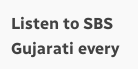Listen to SBS Gujarati every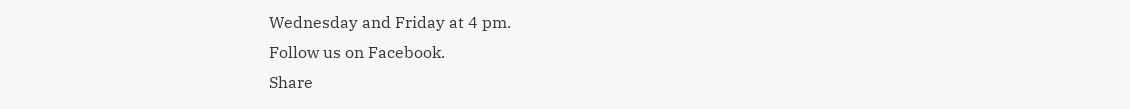Wednesday and Friday at 4 pm.
Follow us on Facebook.
Share